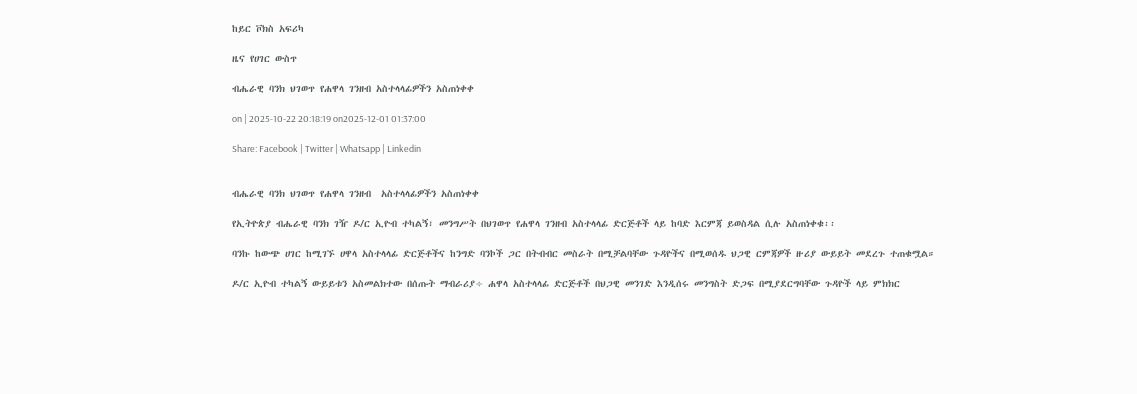ከይር ቮክስ አፍሪካ

ዜና የሀገር ውስጥ

ብሔራዊ ባንክ ህገወጥ የሐዋላ ገንዘብ አስተላላፊዎችን አስጠነቀቀ

on | 2025-10-22 20:18:19 on2025-12-01 01:37:00

Share: Facebook | Twitter | Whatsapp | Linkedin


ብሔራዊ ባንክ ህገወጥ የሐዋላ ገንዘብ  አስተላላፊዎችን አስጠነቀቀ

የኢትዮጵያ ብሔራዊ ባንክ ገዥ ዶ/ር ኢዮብ ተካልኝ፣ መንግሥት በህገወጥ የሐዋላ ገንዘብ አስተላላፊ ድርጅቶች ላይ ከባድ እርምጃ ይወስዳል ሲሉ አስጠነቀቁ፡፡

ባንኩ ከውጭ ሀገር ከሚገኙ ሀዋላ አስተላላፊ ድርጅቶችና ከንግድ ባንኮች ጋር በትብብር መስራት በሚቻልባቸው ጉዳዮችና በሚወሰዱ ህጋዊ ርምጃዎች ዙሪያ ውይይት መደረጉ ተጠቁሟል።

ዶ/ር ኢዮብ ተካልኝ ውይይቱን አስመልክተው በሰጡት ማብራሪያ÷ ሐዋላ አስተላላፊ ድርጅቶች በህጋዊ መንገድ እንዲሰሩ መንግስት ድጋፍ በሚያደርግባቸው ጉዳዮች ላይ ምክክር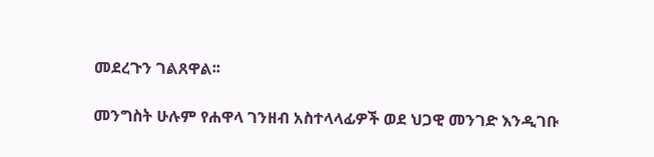መደረጉን ገልጸዋል፡፡

መንግስት ሁሉም የሐዋላ ገንዘብ አስተላላፊዎች ወደ ህጋዊ መንገድ እንዲገቡ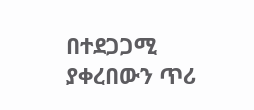በተደጋጋሚ ያቀረበውን ጥሪ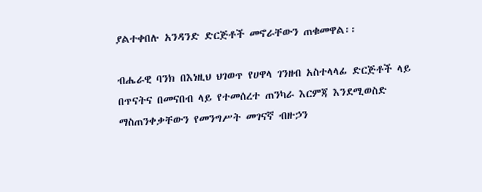ያልተቀበሉ አንዳንድ ድርጅቶች መኖራቸውን ጠቁመዋል፡፡

ብሔራዊ ባንክ በእነዚህ ህገወጥ የሀዋላ ገንዘብ አስተላላፊ ድርጅቶች ላይ በጥናትና በመናበብ ላይ የተመሰረተ ጠንካራ እርምጃ እንደሚወስድ ማስጠንቀቃቸውን የመንግሥት መገናኛ ብዙኃን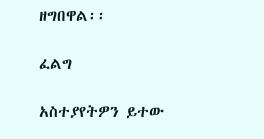ዘግበዋል፡፡

ፈልግ

አስተያየትዎን ይተው